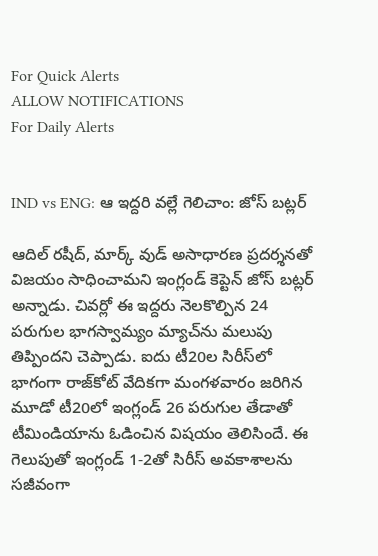For Quick Alerts
ALLOW NOTIFICATIONS
For Daily Alerts


IND vs ENG: ఆ ఇద్దరి వల్లే గెలిచాం: జోస్ బట్లర్

ఆదిల్ రషీద్, మార్క్ వుడ్ అసాధారణ ప్రదర్శనతో విజయం సాధించామని ఇంగ్లండ్ కెప్టెన్ జోస్ బట్లర్ అన్నాడు. చివర్లో ఈ ఇద్దరు నెలకొల్పిన 24 పరుగుల భాగస్వామ్యం మ్యాచ్‌ను మలుపు తిప్పిందని చెప్పాడు. ఐదు టీ20ల సిరీస్‌లో భాగంగా రాజ్‌కోట్ వేదికగా మంగళవారం జరిగిన మూడో టీ20లో ఇంగ్లండ్ 26 పరుగుల తేడాతో టీమిండియాను ఓడించిన విషయం తెలిసిందే. ఈ గెలుపుతో ఇంగ్లండ్ 1-2తో సిరీస్ అవకాశాలను సజీవంగా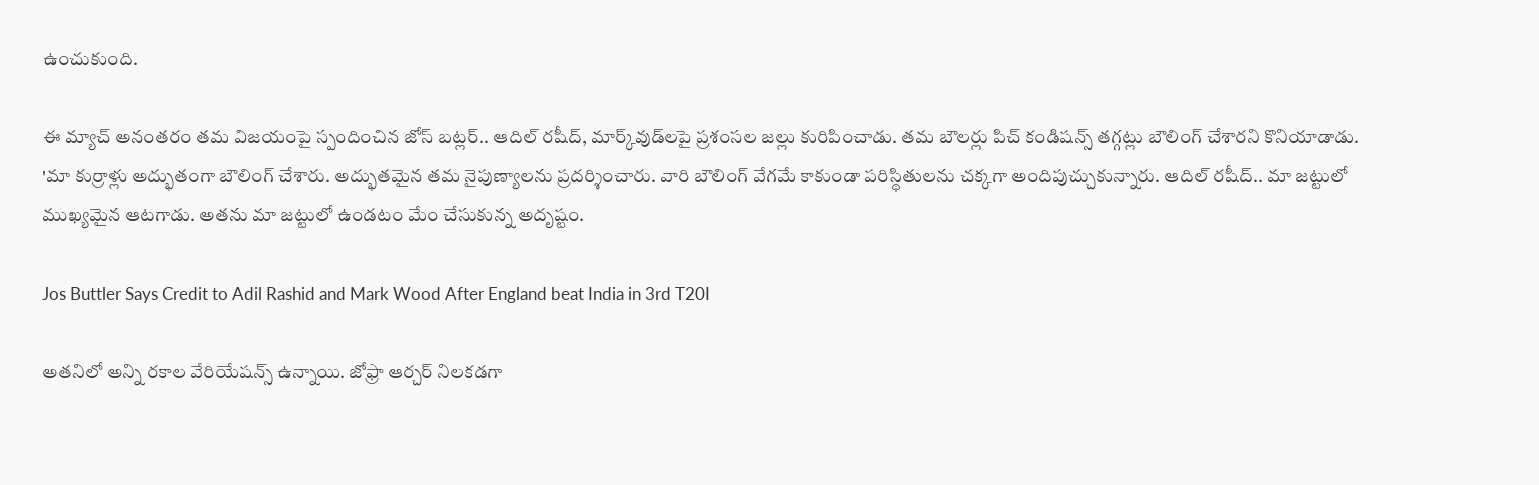ఉంచుకుంది.

ఈ మ్యాచ్ అనంతరం తమ విజయంపై స్పందించిన జోస్ బట్లర్.. ఆదిల్ రషీద్, మార్క్‌వుడ్‌లపై ప్రశంసల జల్లు కురిపించాడు. తమ బౌలర్లు పిచ్ కండిషన్స్ తగ్గట్లు బౌలింగ్ చేశారని కొనియాడాడు. 'మా కుర్రాళ్లు అద్భుతంగా బౌలింగ్ చేశారు. అద్భుతమైన తమ నైపుణ్యాలను ప్రదర్శించారు. వారి బౌలింగ్ వేగమే కాకుండా పరిస్థితులను చక్కగా అందిపుచ్చుకున్నారు. ఆదిల్ రషీద్.. మా జట్టులో ముఖ్యమైన ఆటగాడు. అతను మా జట్టులో ఉండటం మేం చేసుకున్న అదృష్టం.

Jos Buttler Says Credit to Adil Rashid and Mark Wood After England beat India in 3rd T20I

అతనిలో అన్ని రకాల వేరియేషన్స్ ఉన్నాయి. జోఫ్రా ఆర్చర్ నిలకడగా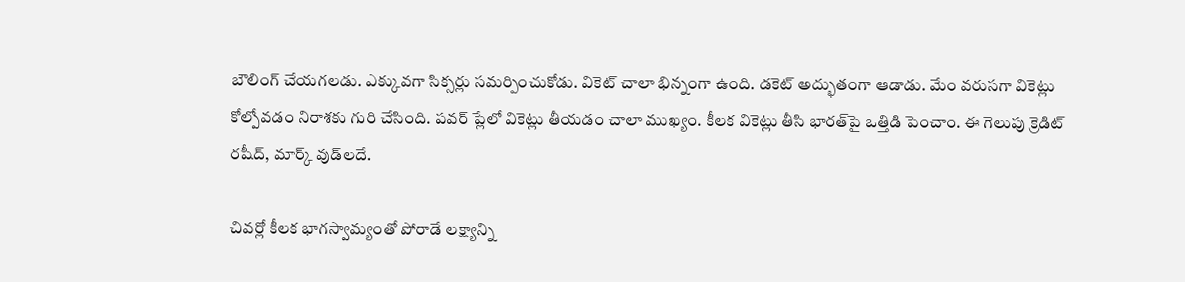బౌలింగ్ చేయగలడు. ఎక్కువగా సిక్సర్లు సమర్పించుకోడు. వికెట్ చాలా భిన్నంగా ఉంది. డకెట్ అద్భుతంగా ఆడాడు. మేం వరుసగా వికెట్లు కోల్పోవడం నిరాశకు గురి చేసింది. పవర్ ప్లేలో వికెట్లు తీయడం చాలా ముఖ్యం. కీలక వికెట్లు తీసి భారత్‌పై ఒత్తిడి పెంచాం. ఈ గెలుపు క్రెడిట్ రషీద్, మార్క్ వుడ్‌లదే.

చివర్లో కీలక భాగస్వామ్యంతో పోరాడే లక్ష్యాన్ని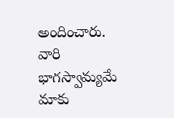అందించారు. వారి భాగస్వామ్యమే మాకు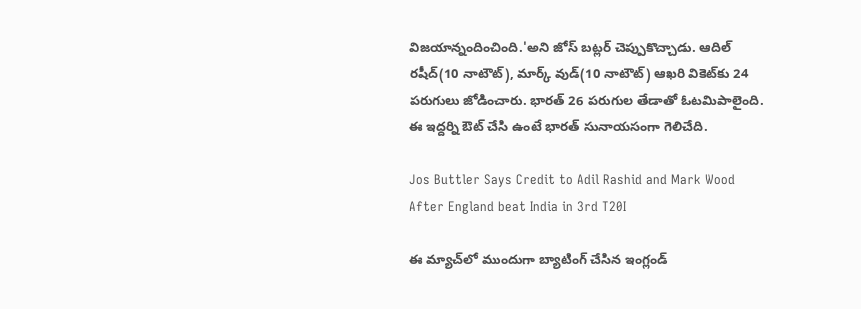విజయాన్నందించింది.'అని జోస్ బట్లర్ చెప్పుకొచ్చాడు. ఆదిల్ రషీద్(10 నాటౌట్), మార్క్ వుడ్(10 నాటౌట్) ఆఖరి వికెట్‌కు 24 పరుగులు జోడించారు. భారత్ 26 పరుగుల తేడాతో ఓటమిపాలైంది. ఈ ఇద్దర్ని ఔట్ చేసి ఉంటే భారత్ సునాయసంగా గెలిచేది.

Jos Buttler Says Credit to Adil Rashid and Mark Wood After England beat India in 3rd T20I

ఈ మ్యాచ్‌లో ముందుగా బ్యాటింగ్ చేసిన ఇంగ్లండ్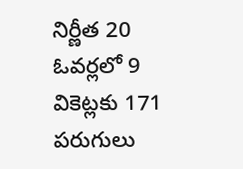నిర్ణీత 20 ఓవర్లలో 9 వికెట్లకు 171 పరుగులు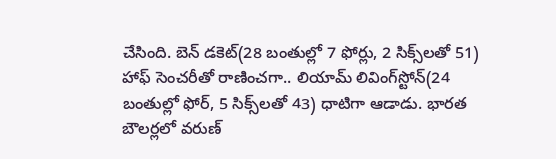చేసింది. బెన్ డకెట్(28 బంతుల్లో 7 ఫోర్లు, 2 సిక్స్‌లతో 51) హాఫ్ సెంచరీతో రాణించగా.. లియామ్ లివింగ్‌స్టోన్(24 బంతుల్లో ఫోర్, 5 సిక్స్‌లతో 43) ధాటిగా ఆడాడు. భారత బౌలర్లలో వరుణ్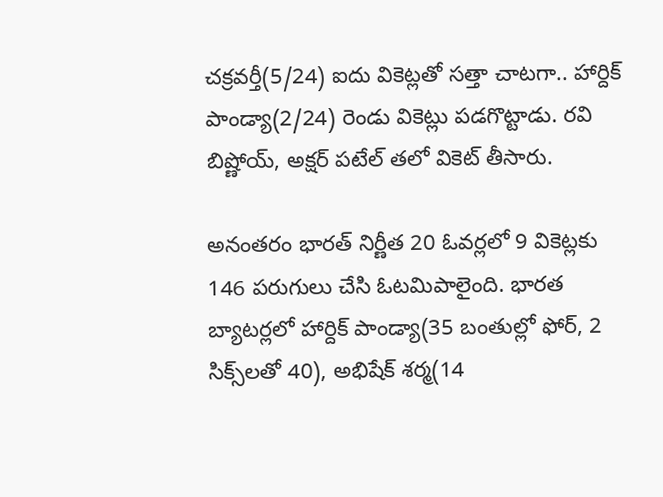చక్రవర్తీ(5/24) ఐదు వికెట్లతో సత్తా చాటగా.. హార్దిక్ పాండ్యా(2/24) రెండు వికెట్లు పడగొట్టాడు. రవి బిష్ణోయ్, అక్షర్ పటేల్ తలో వికెట్ తీసారు.

అనంతరం భారత్ నిర్ణీత 20 ఓవర్లలో 9 వికెట్లకు 146 పరుగులు చేసి ఓటమిపాలైంది. భారత బ్యాటర్లలో హార్దిక్ పాండ్యా(35 బంతుల్లో ఫోర్, 2 సిక్స్‌లతో 40), అభిషేక్ శర్మ(14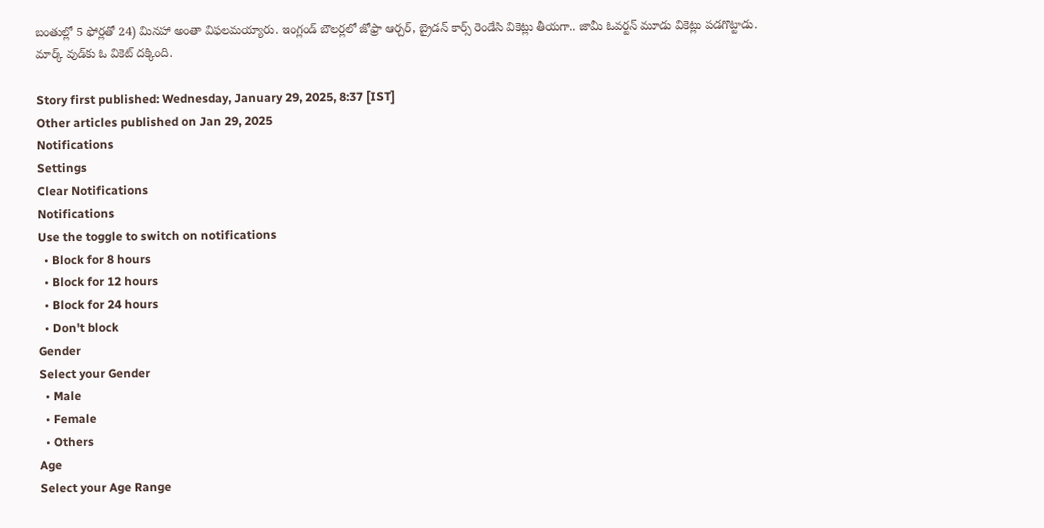బంతుల్లో 5 ఫోర్లతో 24) మినహా అంతా విఫలమయ్యారు. ఇంగ్లండ్ బౌలర్లలో జోఫ్రా ఆర్చర్, బ్రైడన్ కార్స్ రెండేసి వికెట్లు తీయగా.. జామీ ఓవర్టన్ మూడు వికెట్లు పడగొట్టాడు. మార్క్ వుడ్‌‌కు ఓ వికెట్ దక్కింది.

Story first published: Wednesday, January 29, 2025, 8:37 [IST]
Other articles published on Jan 29, 2025
Notifications
Settings
Clear Notifications
Notifications
Use the toggle to switch on notifications
  • Block for 8 hours
  • Block for 12 hours
  • Block for 24 hours
  • Don't block
Gender
Select your Gender
  • Male
  • Female
  • Others
Age
Select your Age Range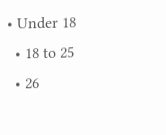• Under 18
  • 18 to 25
  • 26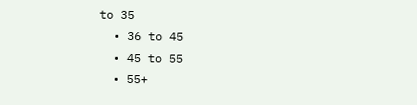to 35
  • 36 to 45
  • 45 to 55
  • 55+